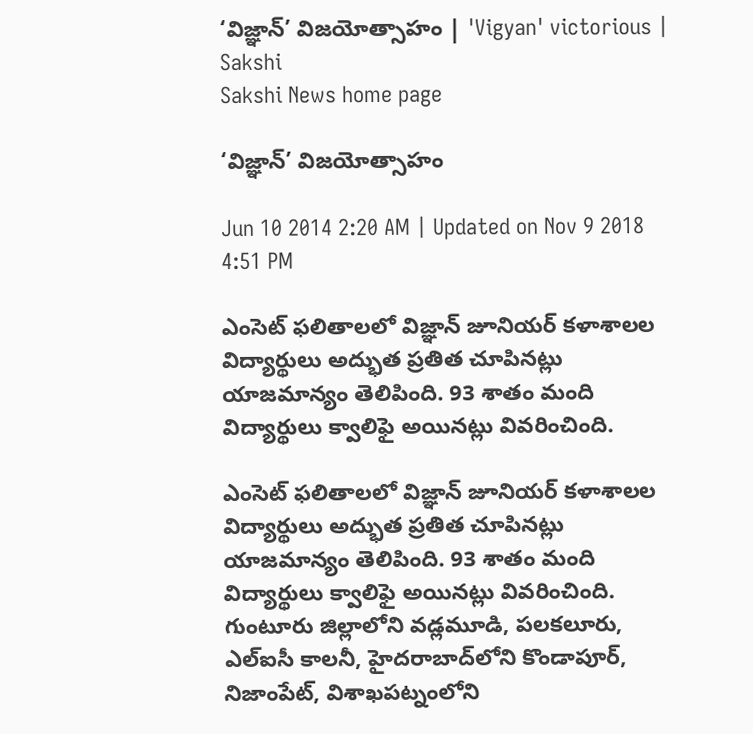‘విజ్ఞాన్’ విజయోత్సాహం | 'Vigyan' victorious | Sakshi
Sakshi News home page

‘విజ్ఞాన్’ విజయోత్సాహం

Jun 10 2014 2:20 AM | Updated on Nov 9 2018 4:51 PM

ఎంసెట్ ఫలితాలలో విజ్ఞాన్ జూనియర్ కళాశాలల విద్యార్థులు అద్భుత ప్రతిత చూపినట్లు యాజమాన్యం తెలిపింది. 93 శాతం మంది విద్యార్థులు క్వాలిఫై అయినట్లు వివరించింది.

ఎంసెట్ ఫలితాలలో విజ్ఞాన్ జూనియర్ కళాశాలల విద్యార్థులు అద్భుత ప్రతిత చూపినట్లు యాజమాన్యం తెలిపింది. 93 శాతం మంది విద్యార్థులు క్వాలిఫై అయినట్లు వివరించింది. గుంటూరు జిల్లాలోని వడ్లమూడి, పలకలూరు, ఎల్‌ఐసీ కాలనీ, హైదరాబాద్‌లోని కొండాపూర్, నిజాంపేట్, విశాఖపట్నంలోని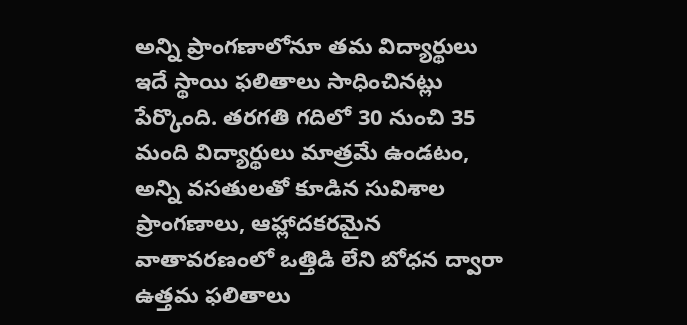అన్ని ప్రాంగణాలోనూ తమ విద్యార్థులు ఇదే స్థాయి ఫలితాలు సాధించినట్లు పేర్కొంది. తరగతి గదిలో 30 నుంచి 35 మంది విద్యార్థులు మాత్రమే ఉండటం, అన్ని వసతులతో కూడిన సువిశాల ప్రాంగణాలు, ఆహ్లాదకరమైన వాతావరణంలో ఒత్తిడి లేని బోధన ద్వారా ఉత్తమ ఫలితాలు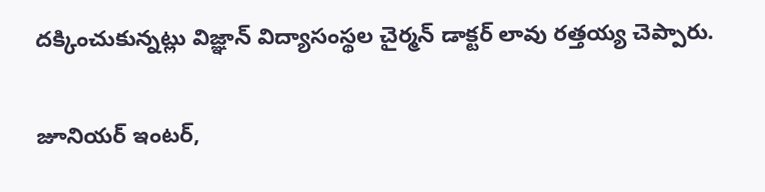దక్కించుకున్నట్లు విజ్ఞాన్ విద్యాసంస్థల చైర్మన్ డాక్టర్ లావు రత్తయ్య చెప్పారు.

జూనియర్ ఇంటర్,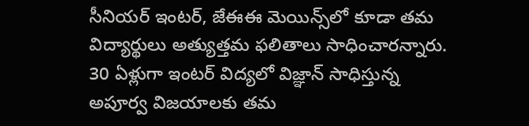సీనియర్ ఇంటర్, జేఈఈ మెయిన్స్‌లో కూడా తమ విద్యార్థులు అత్యుత్తమ ఫలితాలు సాధించారన్నారు. 30 ఏళ్లుగా ఇంటర్ విద్యలో విజ్ఞాన్ సాధిస్తున్న అపూర్వ విజయాలకు తమ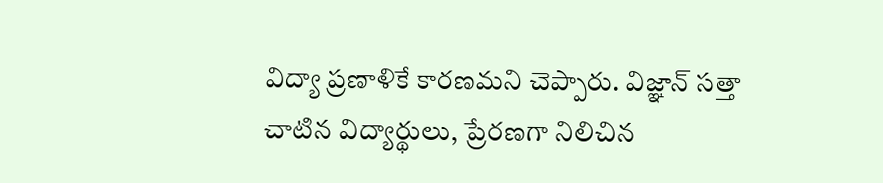విద్యా ప్రణాళికే కారణమని చెప్పారు. విజ్ఞాన్ సత్తా చాటిన విద్యార్థులు, ప్రేరణగా నిలిచిన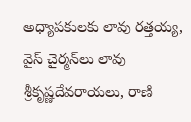అధ్యాపకులకు లావు రత్తయ్య, వైస్ చైర్మన్‌లు లావు శ్రీకృష్ణదేవరాయలు, రాణి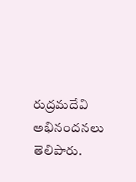రుద్రమదేవి అభినందనలు తెలిపారు.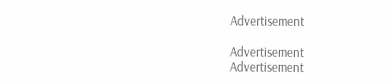Advertisement

Advertisement
Advertisement